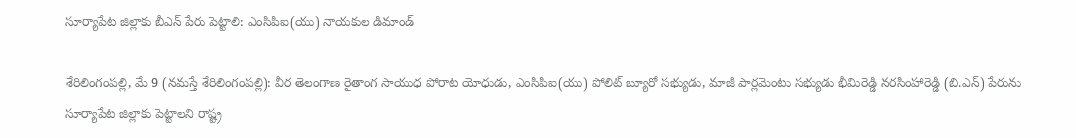సూర్యాపేట జిల్లాకు బీఎన్ పేరు పెట్టాలి: ఎంసిపిఐ(యు) నాయకుల‌ డిమాండ్

శేరిలింగంప‌ల్లి, మే 9 (న‌మ‌స్తే శేరిలింగంప‌ల్లి): వీర తెలంగాణ రైతాంగ సాయుధ పోరాట యోధుడు, ఎంసిపిఐ(యు) పోలిట్‌ బ్యూరో సభ్యుడు, మాజీ పార్లమెంటు సభ్యుడు భీమిరెడ్డి నరసింహారెడ్డి (బి.ఎన్) పేరును సూర్యాపేట జిల్లాకు పెట్టాలని రాష్ట్ర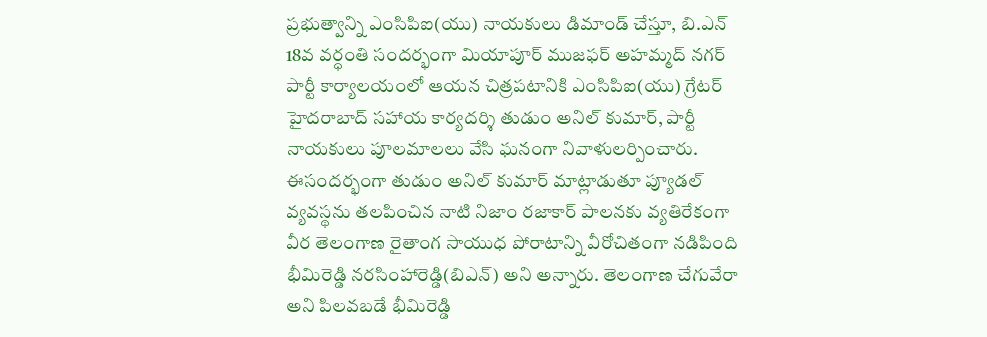ప్రభుత్వాన్ని ఎంసిపిఐ(యు) నాయకులు డిమాండ్ చేస్తూ, బి.ఎన్ 18వ వర్ధంతి సందర్భంగా మియాపూర్ ముజఫర్ అహమ్మద్ నగర్ పార్టీ కార్యాలయంలో ఆయ‌న‌ చిత్రపటానికి ఎంసిపిఐ(యు) గ్రేటర్ హైదరాబాద్ సహాయ కార్యదర్శి తుడుం అనిల్ కుమార్, పార్టీ నాయకులు పూలమాలలు వేసి ఘనంగా నివాళులర్పించారు. ఈసందర్భంగా తుడుం అనిల్ కుమార్ మాట్లాడుతూ ప్యూడల్ వ్యవస్థను తల‌పించిన నాటి నిజాం రజాకార్ పాలనకు వ్యతిరేకంగా వీర తెలంగాణ రైతాంగ సాయుధ పోరాటాన్ని వీరోచితంగా నడిపింది భీమిరెడ్డి నరసింహారెడ్డి(బిఎన్) అని అన్నారు. తెలంగాణ చేగువేరా అని పిల‌వబడే భీమిరెడ్డి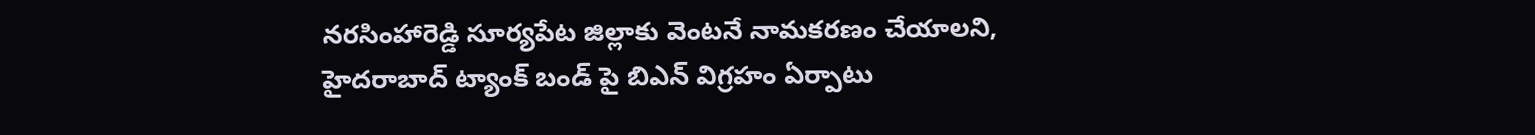నరసింహారెడ్డి సూర్యపేట జిల్లాకు వెంటనే నామకరణం చేయాలని, హైదరాబాద్ ట్యాంక్ బండ్ పై బిఎన్ విగ్రహం ఏర్పాటు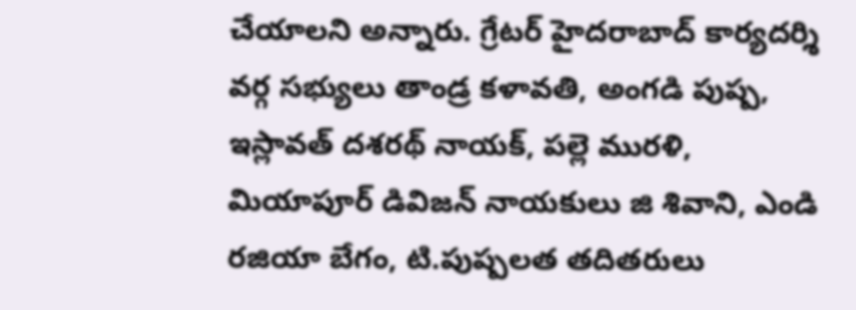చేయాలని అన్నారు. గ్రేటర్ హైదరాబాద్ కార్యదర్శి వర్గ సభ్యులు తాండ్ర కళావతి, అంగడి పుష్ప, ఇస్లావత్ దశరథ్ నాయక్, పల్లె మురళి, మియాపూర్ డివిజన్ నాయకులు జి శివాని, ఎండి రజియా బేగం, టి.పుష్పలత తదితరులు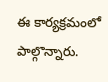ఈ కార్యక్రమంలో పాల్గొన్నారు.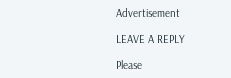Advertisement

LEAVE A REPLY

Please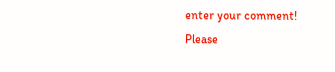enter your comment!
Please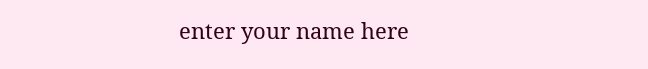enter your name here